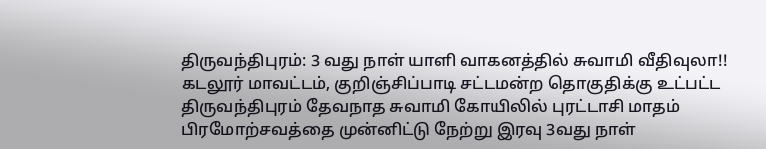திருவந்திபுரம்: 3 வது நாள் யாளி வாகனத்தில் சுவாமி வீதிவுலா!!
கடலூர் மாவட்டம், குறிஞ்சிப்பாடி சட்டமன்ற தொகுதிக்கு உட்பட்ட திருவந்திபுரம் தேவநாத சுவாமி கோயிலில் புரட்டாசி மாதம் பிரமோற்சவத்தை முன்னிட்டு நேற்று இரவு 3வது நாள்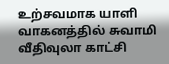உற்சவமாக யாளி வாகனத்தில் சுவாமி வீதிவுலா காட்சி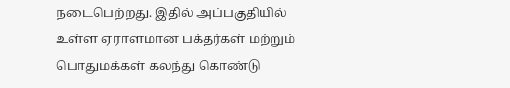நடைபெற்றது. இதில் அப்பகுதியில் உள்ள ஏராளமான பக்தர்கள் மற்றும் பொதுமக்கள் கலந்து கொண்டு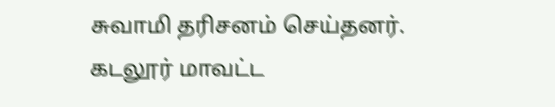சுவாமி தரிசனம் செய்தனர்.
கடலூர் மாவட்ட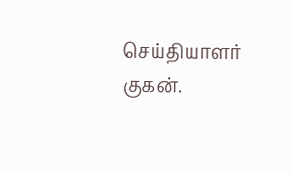செய்தியாளர் குகன்.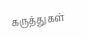கருத்துகள்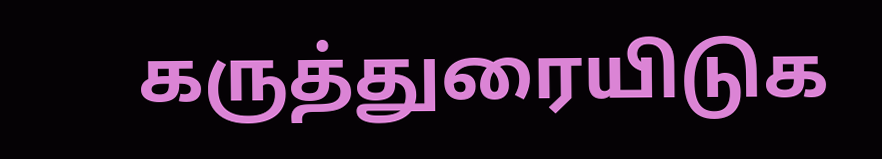கருத்துரையிடுக